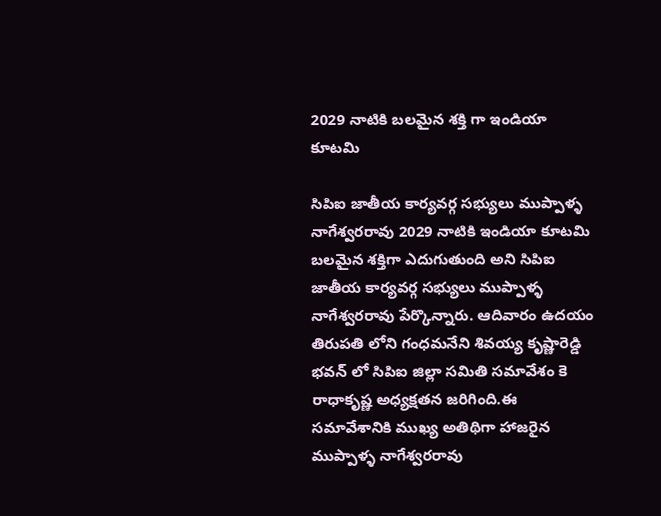2029 నాటికి బలమైన శక్తి గా ఇండియా కూటమి

సిపిఐ జాతీయ కార్యవర్గ సభ్యులు ముప్పాళ్ళ నాగేశ్వరరావు 2029 నాటికి ఇండియా కూటమి బలమైన శక్తిగా ఎదుగుతుంది అని సిపిఐ జాతీయ కార్యవర్గ సభ్యులు ముప్పాళ్ళ నాగేశ్వరరావు పేర్కొన్నారు. ఆదివారం ఉదయం తిరుపతి లోని గంధమనేని శివయ్య కృష్ణారెడ్డి భవన్ లో సిపిఐ జిల్లా సమితి సమావేశం కె రాధాకృష్ణ అధ్యక్షతన జరిగింది.ఈ సమావేశానికి ముఖ్య అతిథిగా హాజరైన ముప్పాళ్ళ నాగేశ్వరరావు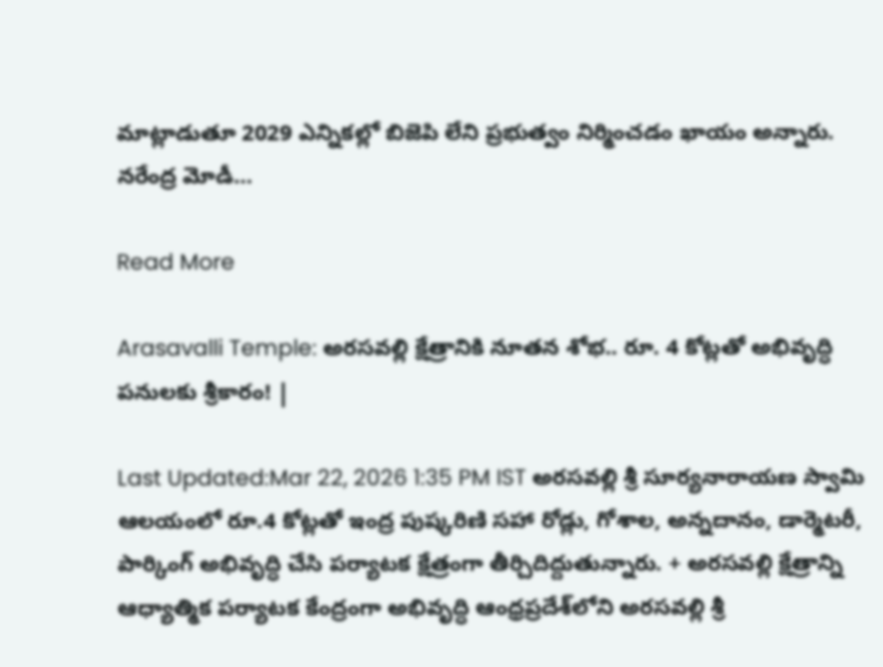మాట్లాడుతూ 2029 ఎన్నికల్లో బిజెపి లేని ప్రభుత్వం నిర్మించడం ఖాయం అన్నారు. నరేంద్ర మోడీ…

Read More

Arasavalli Temple: అరసవల్లి క్షేత్రానికి నూతన శోభ.. రూ. 4 కోట్లతో అభివృద్ధి పనులకు శ్రీకారం! |

Last Updated:Mar 22, 2026 1:35 PM IST అరసవల్లి శ్రీ సూర్యనారాయణ స్వామి ఆలయంలో రూ.4 కోట్లతో ఇంద్ర పుష్కరిణి సహా రోడ్లు, గోశాల, అన్నదానం, డార్మెటరీ, పార్కింగ్ అభివృద్ధి చేసి పర్యాటక క్షేత్రంగా తీర్చిదిద్దుతున్నారు. + అరసవల్లి క్షేత్రాన్ని ఆధ్యాత్మిక పర్యాటక కేంద్రంగా అభివృద్ధి ఆంధ్రప్రదేశ్‌లోని అరసవల్లి శ్రీ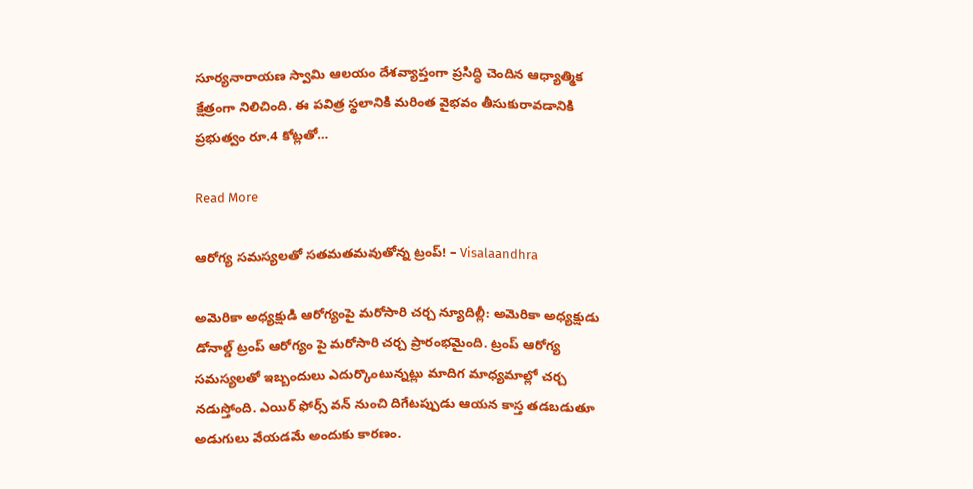సూర్యనారాయణ స్వామి ఆలయం దేశవ్యాప్తంగా ప్రసిద్ధి చెందిన ఆధ్యాత్మిక క్షేత్రంగా నిలిచింది. ఈ పవిత్ర స్థలానికి మరింత వైభవం తీసుకురావడానికి ప్రభుత్వం రూ.4 కోట్లతో…

Read More

ఆరోగ్య సమస్యలతో సతమతమవుతోన్న ట్రంప్! – Visalaandhra

అమెరికా అధ్యక్షుడి ఆరోగ్యంపై మరోసారి చర్చ న్యూదిల్లీ: అమెరికా అధ్యక్షుడు డోనాల్డ్ ట్రంప్ ఆరోగ్యం పై మరోసారి చర్చ ప్రారంభమైంది. ట్రంప్ ఆరోగ్య సమస్యలతో ఇబ్బందులు ఎదుర్కొంటున్నట్లు మాదిగ మాధ్యమాల్లో చర్చ నడుస్తోంది. ఎయిర్ ఫోర్స్ వన్ నుంచి దిగేటప్పుడు ఆయన కాస్త తడబడుతూ అడుగులు వేయడమే అందుకు కారణం.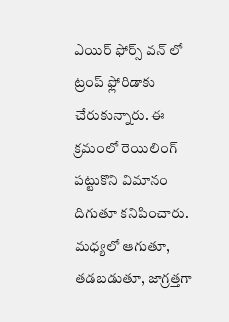ఎయిర్ ఫోర్స్ వన్ లో ట్రంప్ ఫ్లోరిడాకు చేరుకున్నారు. ఈ క్రమంలో రెయిలింగ్ పట్టుకొని విమానం దిగుతూ కనిపించారు. మధ్యలో ఆగుతూ, తడబడుతూ, జాగ్రత్తగా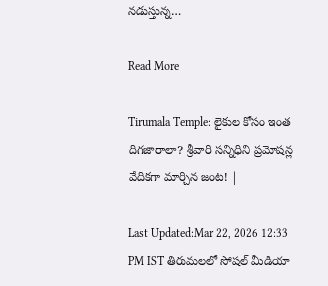నడుస్తున్న…

Read More

Tirumala Temple: లైకుల కోసం ఇంత దిగజారాలా? శ్రీవారి సన్నిధిని ప్రమోషన్ల వేదికగా మార్చిన జంట! |

Last Updated:Mar 22, 2026 12:33 PM IST తిరుమలలో సోషల్ మీడియా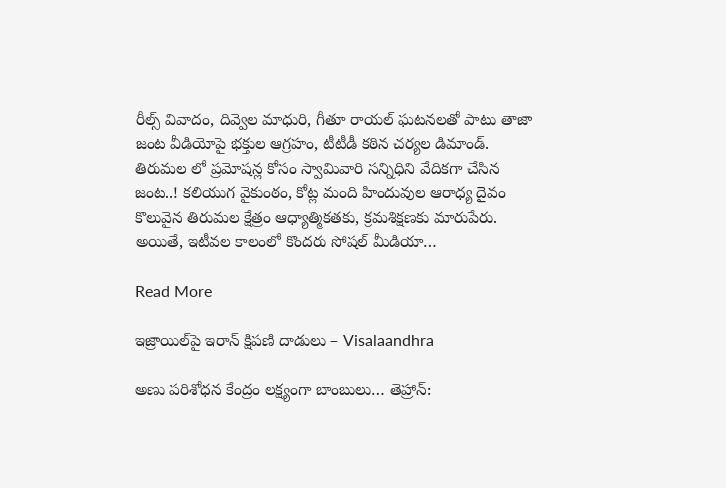రీల్స్ వివాదం, దివ్వెల మాధురి, గీతూ రాయల్ ఘటనలతో పాటు తాజా జంట వీడియోపై భక్తుల ఆగ్రహం, టీటీడీ కఠిన చర్యల డిమాండ్. తిరుమల లో ప్రమోషన్ల కోసం స్వామివారి సన్నిధిని వేదికగా చేసిన జంట..! కలియుగ వైకుంఠం, కోట్ల మంది హిందువుల ఆరాధ్య దైవం కొలువైన తిరుమల క్షేత్రం ఆధ్యాత్మికతకు, క్రమశిక్షణకు మారుపేరు. అయితే, ఇటీవల కాలంలో కొందరు సోషల్ మీడియా…

Read More

ఇజ్రాయిల్‌పై ఇరాన్ క్షిపణి దాడులు – Visalaandhra

అణు పరిశోధన కేంద్రం లక్ష్యంగా బాంబులు… తెహ్రాన్: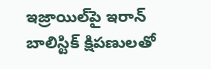ఇజ్రాయిల్‌పై ఇరాన్ బాలిస్టిక్ క్షిపణులతో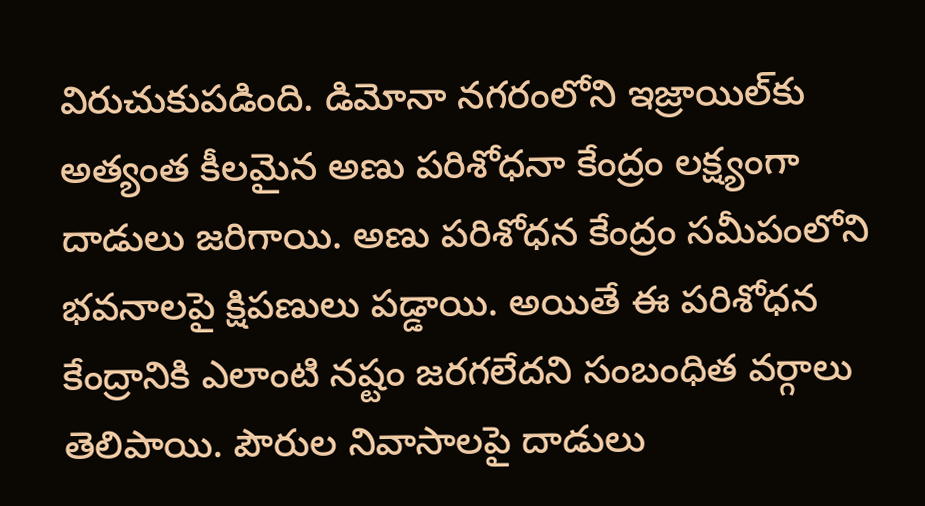విరుచుకుపడింది. డిమోనా నగరంలోని ఇజ్రాయిల్‌కు అత్యంత కీలమైన అణు పరిశోధనా కేంద్రం లక్ష్యంగా దాడులు జరిగాయి. అణు పరిశోధన కేంద్రం సమీపంలోని భవనాలపై క్షిపణులు పడ్డాయి. అయితే ఈ పరిశోధన కేంద్రానికి ఎలాంటి నష్టం జరగలేదని సంబంధిత వర్గాలు తెలిపాయి. పౌరుల నివాసాలపై దాడులు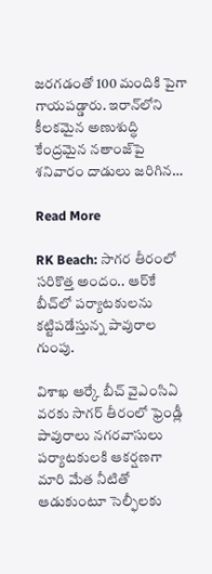జరగడంతో 100 మందికి పైగా గాయపడ్డారు. ఇరాన్‌లోని కీలకమైన అణుశుద్ధి కేంద్రమైన నతాంజ్‌పై శనివారం దాడులు జరిగిన…

Read More

RK Beach: సాగర తీరంలో సరికొత్త అందం.. ఆర్‌కే బీచ్‌లో పర్యాటకులను కట్టిపడేస్తున్న పావురాల గుంపు.

విశాఖ ఆర్కే బీచ్ వైఎంసిఏ వరకు సాగర్ తీరంలో ఫ్రెండ్లీ పావురాలు నగరవాసులు పర్యాటకులకి ఆకర్షణగా మారి మేత నీటితో ఆడుకుంటూ సెల్ఫీలకు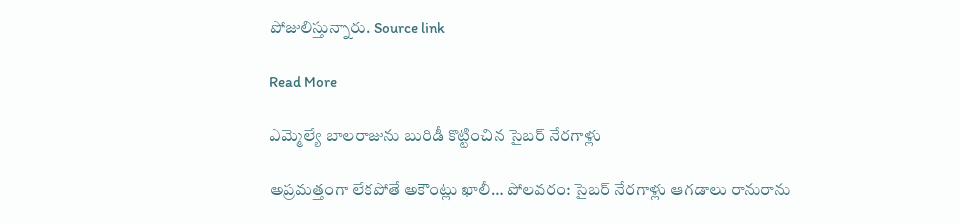పోజులిస్తున్నారు. Source link

Read More

ఎమ్మెల్యే బాలరాజును బురిడీ కొట్టించిన సైబర్ నేరగాళ్లు

అప్రమత్తంగా లేకపోతే అకౌంట్లు ఖాలీ… పోలవరం: సైబర్ నేరగాళ్లు ఆగడాలు రానురాను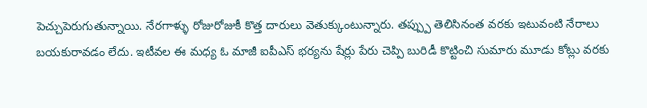పెచ్చుపెరుగుతున్నాయి. నేరగాళ్ళు రోజురోజుకీ కొత్త దారులు వెతుక్కుంటున్నారు. తప్ప్పు తెలిసినంత వరకు ఇటువంటి నేరాలు బయకురావడం లేదు. ఇటీవల ఈ మధ్య ఓ మాజీ ఐపీఎస్ భర్యను షేర్లు పేరు చెప్పి బురిడీ కొట్టించి సుమారు మూడు కోట్లు వరకు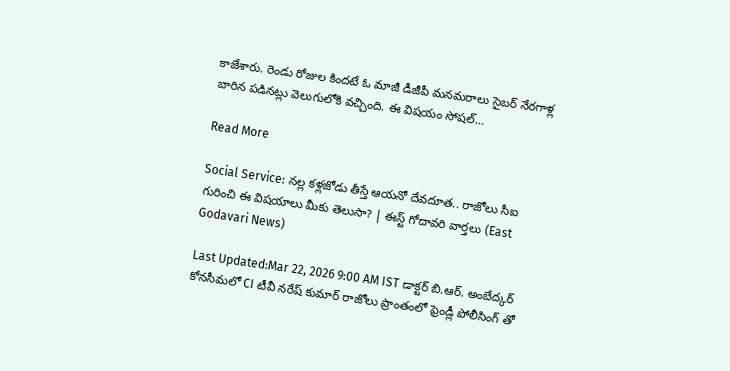కాజేశారు. రెండు రోజుల కిందటే ఓ మాజీ డీజీపీ మనమరాలు సైబర్ నేరగాళ్ల బారిన పడినట్లు వెలుగులోకి వచ్చింది. ఈ విషయం సోషల్…

Read More

Social Service: నల్ల కళ్లజోడు తీస్తే ఆయనో దేవదూత.. రాజోలు సీఐ గురించి ఈ విషయాలు మీకు తెలుసా? | ఈస్ట్ గోదావరి వార్తలు (East Godavari News)

Last Updated:Mar 22, 2026 9:00 AM IST డాక్టర్ బి.ఆర్. అంబేద్కర్ కోనసీమలో CI టీవీ నరేష్ కుమార్ రాజోలు ప్రాంతంలో ఫ్రెండ్లీ పోలీసింగ్ తో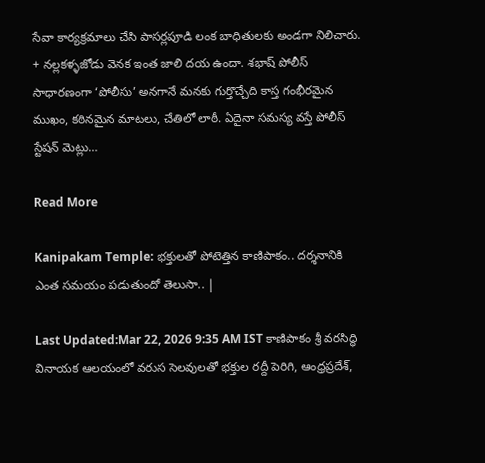సేవా కార్యక్రమాలు చేసి పాసర్లపూడి లంక బాధితులకు అండగా నిలిచారు. + నల్లకళ్ళజోడు వెనక ఇంత జాలి దయ ఉందా. శభాష్ పోలీస్ సాధారణంగా ‘పోలీసు’ అనగానే మనకు గుర్తొచ్చేది కాస్త గంభీరమైన ముఖం, కఠినమైన మాటలు, చేతిలో లాఠీ. ఏదైనా సమస్య వస్తే పోలీస్ స్టేషన్ మెట్లు…

Read More

Kanipakam Temple: భక్తులతో పోటెత్తిన కాణిపాకం.. దర్శనానికి ఎంత సమయం పడుతుందో తెలుసా.. |

Last Updated:Mar 22, 2026 9:35 AM IST కాణిపాకం శ్రీ వరసిద్ధి వినాయక ఆలయంలో వరుస సెలవులతో భక్తుల రద్దీ పెరిగి, ఆంధ్రప్రదేశ్,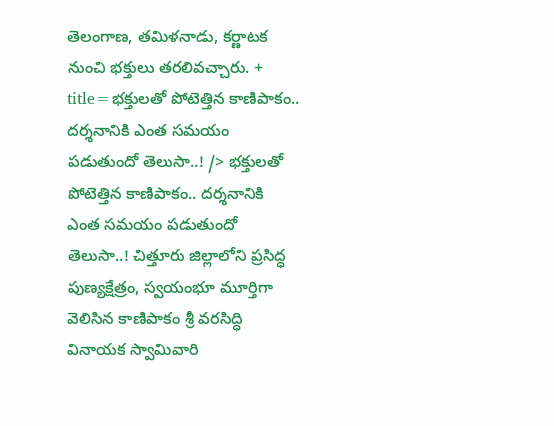తెలంగాణ, తమిళనాడు, కర్ణాటక నుంచి భక్తులు తరలివచ్చారు. + title=భక్తులతో పోటెత్తిన కాణిపాకం.. దర్శనానికి ఎంత సమయం పడుతుందో తెలుసా..! /> భక్తులతో పోటెత్తిన కాణిపాకం.. దర్శనానికి ఎంత సమయం పడుతుందో తెలుసా..! చిత్తూరు జిల్లాలోని ప్రసిద్ధ పుణ్యక్షేత్రం, స్వయంభూ మూర్తిగా వెలిసిన కాణిపాకం శ్రీ వరసిద్ధి వినాయక స్వామివారి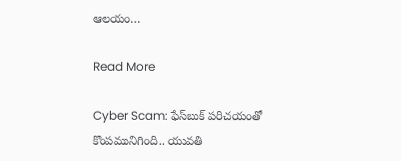ఆలయం…

Read More

Cyber Scam: ఫేస్‌బుక్ పరిచయంతో కొంపమునిగింది.. యువతి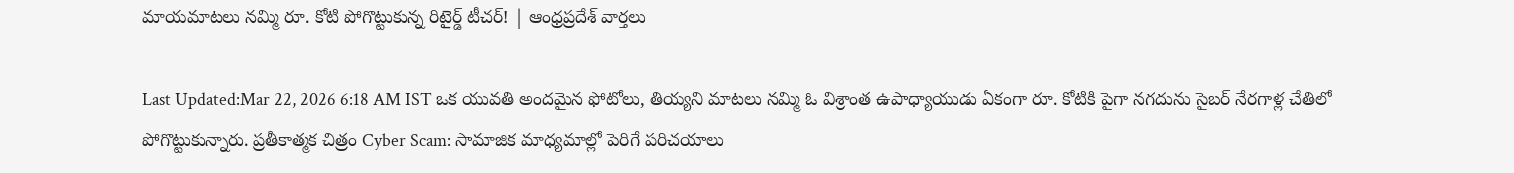మాయమాటలు నమ్మి రూ. కోటి పోగొట్టుకున్న రిటైర్డ్ టీచర్! | ఆంధ్రప్రదేశ్ వార్తలు

Last Updated:Mar 22, 2026 6:18 AM IST ఒక యువతి అందమైన ఫోటోలు, తియ్యని మాటలు నమ్మి ఓ విశ్రాంత ఉపాధ్యాయుడు ఏకంగా రూ. కోటికి పైగా నగదును సైబర్ నేరగాళ్ల చేతిలో పోగొట్టుకున్నారు. ప్రతీకాత్మక చిత్రం Cyber Scam: సామాజిక మాధ్యమాల్లో పెరిగే పరిచయాలు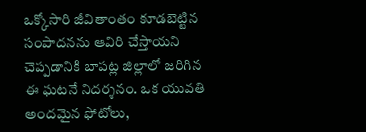ఒక్కోసారి జీవితాంతం కూడబెట్టిన సంపాదనను ఆవిరి చేస్తాయని చెప్పడానికి బాపట్ల జిల్లాలో జరిగిన ఈ ఘటనే నిదర్శనం. ఒక యువతి అందమైన ఫోటోలు,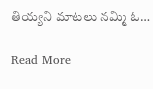తియ్యని మాటలు నమ్మి ఓ…

Read More